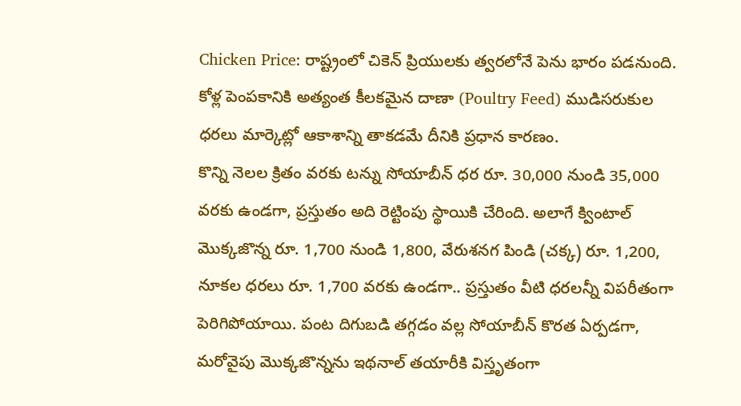Chicken Price: రాష్ట్రంలో చికెన్ ప్రియులకు త్వరలోనే పెను భారం పడనుంది. కోళ్ల పెంపకానికి అత్యంత కీలకమైన దాణా (Poultry Feed) ముడిసరుకుల ధరలు మార్కెట్లో ఆకాశాన్ని తాకడమే దీనికి ప్రధాన కారణం.
కొన్ని నెలల క్రితం వరకు టన్ను సోయాబీన్ ధర రూ. 30,000 నుండి 35,000 వరకు ఉండగా, ప్రస్తుతం అది రెట్టింపు స్థాయికి చేరింది. అలాగే క్వింటాల్ మొక్కజొన్న రూ. 1,700 నుండి 1,800, వేరుశనగ పిండి (చక్క) రూ. 1,200, నూకల ధరలు రూ. 1,700 వరకు ఉండగా.. ప్రస్తుతం వీటి ధరలన్నీ విపరీతంగా పెరిగిపోయాయి. పంట దిగుబడి తగ్గడం వల్ల సోయాబీన్ కొరత ఏర్పడగా, మరోవైపు మొక్కజొన్నను ఇథనాల్ తయారీకి విస్తృతంగా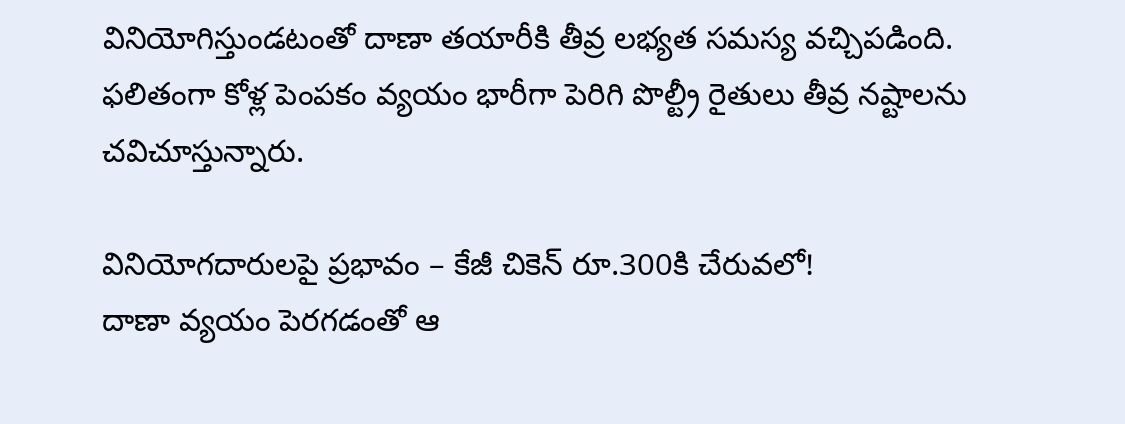వినియోగిస్తుండటంతో దాణా తయారీకి తీవ్ర లభ్యత సమస్య వచ్చిపడింది. ఫలితంగా కోళ్ల పెంపకం వ్యయం భారీగా పెరిగి పొల్ట్రీ రైతులు తీవ్ర నష్టాలను చవిచూస్తున్నారు.

వినియోగదారులపై ప్రభావం – కేజీ చికెన్ రూ.300కి చేరువలో!
దాణా వ్యయం పెరగడంతో ఆ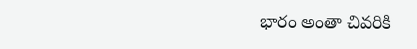భారం అంతా చివరికి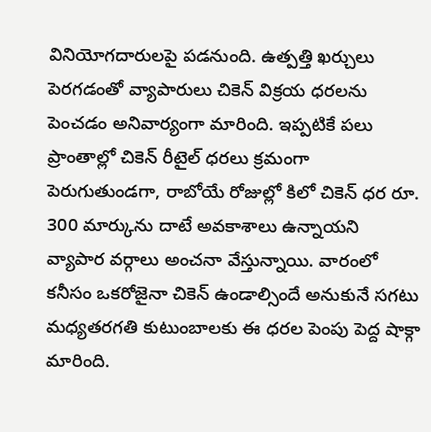వినియోగదారులపై పడనుంది. ఉత్పత్తి ఖర్చులు పెరగడంతో వ్యాపారులు చికెన్ విక్రయ ధరలను పెంచడం అనివార్యంగా మారింది. ఇప్పటికే పలు ప్రాంతాల్లో చికెన్ రీటైల్ ధరలు క్రమంగా పెరుగుతుండగా, రాబోయే రోజుల్లో కిలో చికెన్ ధర రూ. 300 మార్కును దాటే అవకాశాలు ఉన్నాయని వ్యాపార వర్గాలు అంచనా వేస్తున్నాయి. వారంలో కనీసం ఒకరోజైనా చికెన్ ఉండాల్సిందే అనుకునే సగటు మధ్యతరగతి కుటుంబాలకు ఈ ధరల పెంపు పెద్ద షాక్గా మారింది.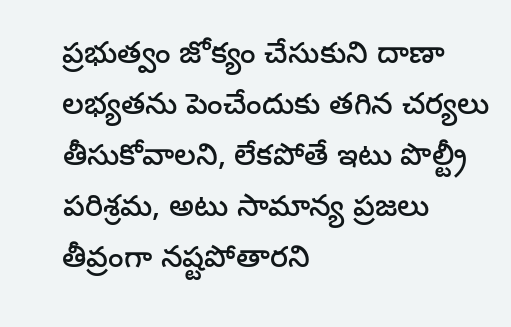ప్రభుత్వం జోక్యం చేసుకుని దాణా లభ్యతను పెంచేందుకు తగిన చర్యలు తీసుకోవాలని, లేకపోతే ఇటు పొల్ట్రీ పరిశ్రమ, అటు సామాన్య ప్రజలు తీవ్రంగా నష్టపోతారని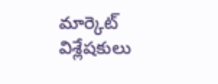మార్కెట్ విశ్లేషకులు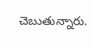చెబుతున్నారు.